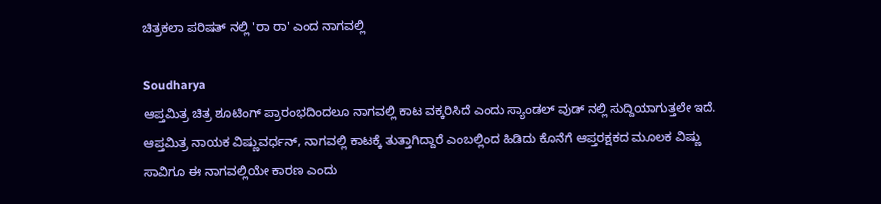ಚಿತ್ರಕಲಾ ಪರಿಷತ್ ನಲ್ಲಿ 'ರಾ ರಾ' ಎಂದ ನಾಗವಲ್ಲಿ

Soudharya
ಆಪ್ತಮಿತ್ರ ಚಿತ್ರ ಶೂಟಿಂಗ್ ಪ್ರಾರಂಭದಿಂದಲೂ ನಾಗವಲ್ಲಿ ಕಾಟ ವಕ್ಕರಿಸಿದೆ ಎಂದು ಸ್ಯಾಂಡಲ್ ವುಡ್ ನಲ್ಲಿ ಸುದ್ದಿಯಾಗುತ್ತಲೇ ಇದೆ. ಆಪ್ತಮಿತ್ರ ನಾಯಕ ವಿಷ್ಣುವರ್ಧನ್, ನಾಗವಲ್ಲಿ ಕಾಟಕ್ಕೆ ತುತ್ತಾಗಿದ್ದಾರೆ ಎಂಬಲ್ಲಿಂದ ಹಿಡಿದು ಕೊನೆಗೆ ಆಪ್ತರಕ್ಷಕದ ಮೂಲಕ ವಿಷ್ಣು ಸಾವಿಗೂ ಈ ನಾಗವಲ್ಲಿಯೇ ಕಾರಣ ಎಂದು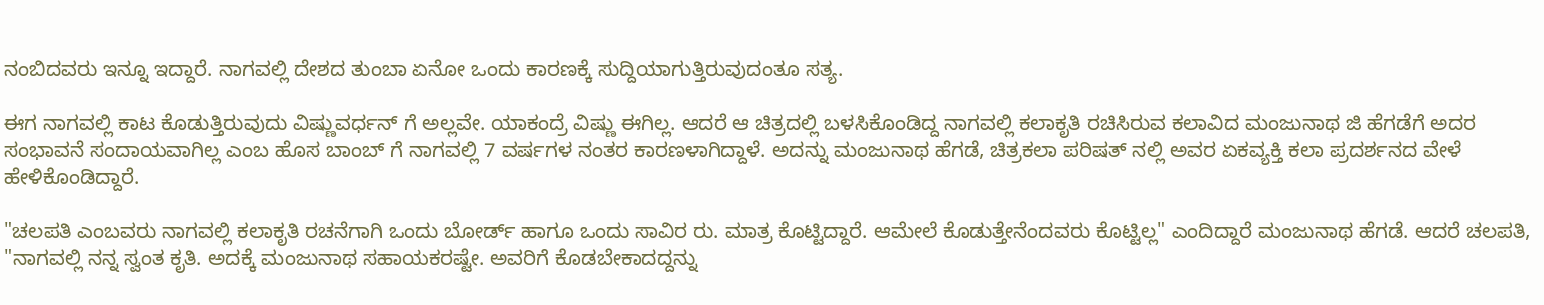ನಂಬಿದವರು ಇನ್ನೂ ಇದ್ದಾರೆ. ನಾಗವಲ್ಲಿ ದೇಶದ ತುಂಬಾ ಏನೋ ಒಂದು ಕಾರಣಕ್ಕೆ ಸುದ್ದಿಯಾಗುತ್ತಿರುವುದಂತೂ ಸತ್ಯ.

ಈಗ ನಾಗವಲ್ಲಿ ಕಾಟ ಕೊಡುತ್ತಿರುವುದು ವಿಷ್ಣುವರ್ಧನ್ ಗೆ ಅಲ್ಲವೇ. ಯಾಕಂದ್ರೆ ವಿಷ್ಣು ಈಗಿಲ್ಲ. ಆದರೆ ಆ ಚಿತ್ರದಲ್ಲಿ ಬಳಸಿಕೊಂಡಿದ್ದ ನಾಗವಲ್ಲಿ ಕಲಾಕೃತಿ ರಚಿಸಿರುವ ಕಲಾವಿದ ಮಂಜುನಾಥ ಜಿ ಹೆಗಡೆಗೆ ಅದರ ಸಂಭಾವನೆ ಸಂದಾಯವಾಗಿಲ್ಲ ಎಂಬ ಹೊಸ ಬಾಂಬ್ ಗೆ ನಾಗವಲ್ಲಿ 7 ವರ್ಷಗಳ ನಂತರ ಕಾರಣಳಾಗಿದ್ದಾಳೆ. ಅದನ್ನು ಮಂಜುನಾಥ ಹೆಗಡೆ, ಚಿತ್ರಕಲಾ ಪರಿಷತ್ ನಲ್ಲಿ ಅವರ ಏಕವ್ಯಕ್ತಿ ಕಲಾ ಪ್ರದರ್ಶನದ ವೇಳೆ ಹೇಳಿಕೊಂಡಿದ್ದಾರೆ.

"ಚಲಪತಿ ಎಂಬವರು ನಾಗವಲ್ಲಿ ಕಲಾಕೃತಿ ರಚನೆಗಾಗಿ ಒಂದು ಬೋರ್ಡ್ ಹಾಗೂ ಒಂದು ಸಾವಿರ ರು. ಮಾತ್ರ ಕೊಟ್ಟಿದ್ದಾರೆ. ಆಮೇಲೆ ಕೊಡುತ್ತೇನೆಂದವರು ಕೊಟ್ಟಿಲ್ಲ" ಎಂದಿದ್ದಾರೆ ಮಂಜುನಾಥ ಹೆಗಡೆ. ಆದರೆ ಚಲಪತಿ, "ನಾಗವಲ್ಲಿ ನನ್ನ ಸ್ವಂತ ಕೃತಿ. ಅದಕ್ಕೆ ಮಂಜುನಾಥ ಸಹಾಯಕರಷ್ಟೇ. ಅವರಿಗೆ ಕೊಡಬೇಕಾದದ್ದನ್ನು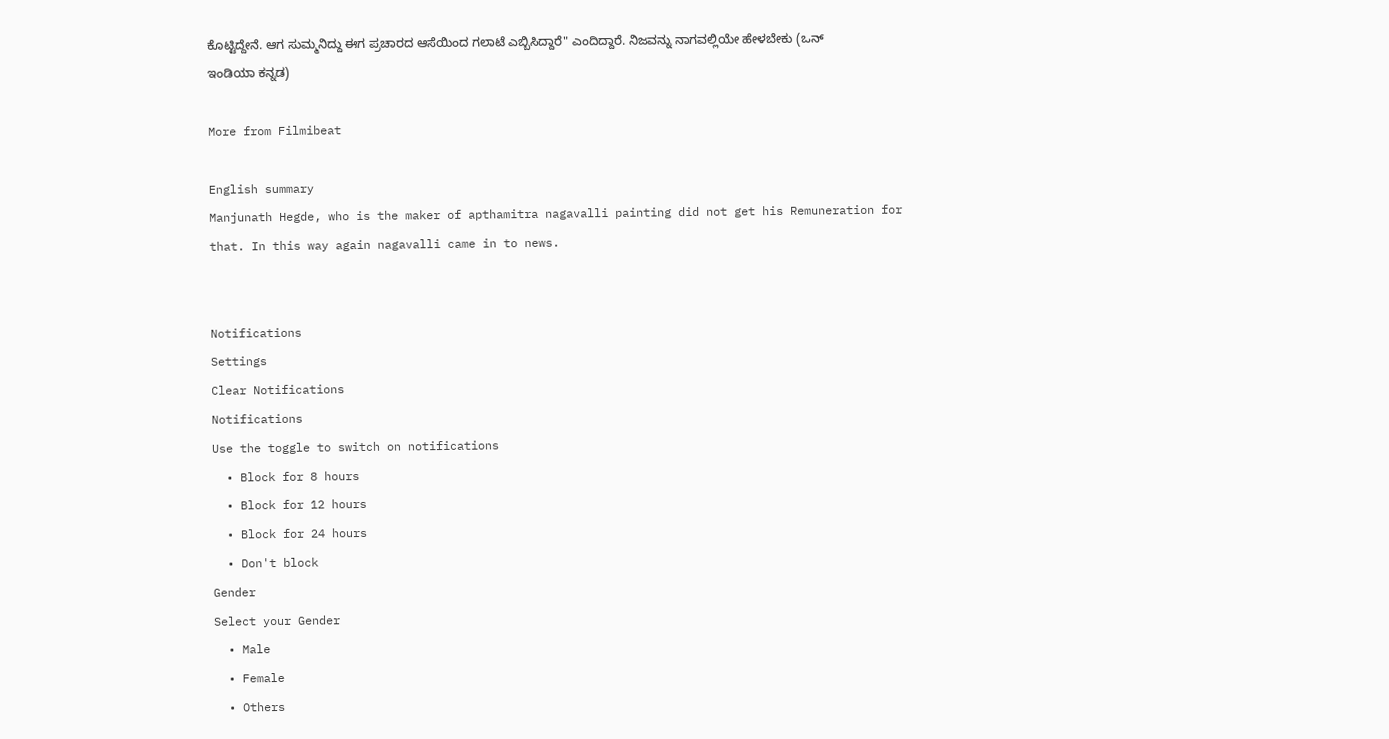ಕೊಟ್ಟಿದ್ದೇನೆ. ಆಗ ಸುಮ್ಮನಿದ್ದು ಈಗ ಪ್ರಚಾರದ ಆಸೆಯಿಂದ ಗಲಾಟೆ ಎಬ್ಬಿಸಿದ್ದಾರೆ" ಎಂದಿದ್ದಾರೆ. ನಿಜವನ್ನು ನಾಗವಲ್ಲಿಯೇ ಹೇಳಬೇಕು (ಒನ್ ಇಂಡಿಯಾ ಕನ್ನಡ)

More from Filmibeat

English summary
Manjunath Hegde, who is the maker of apthamitra nagavalli painting did not get his Remuneration for that. In this way again nagavalli came in to news.


Notifications
Settings
Clear Notifications
Notifications
Use the toggle to switch on notifications
  • Block for 8 hours
  • Block for 12 hours
  • Block for 24 hours
  • Don't block
Gender
Select your Gender
  • Male
  • Female
  • Others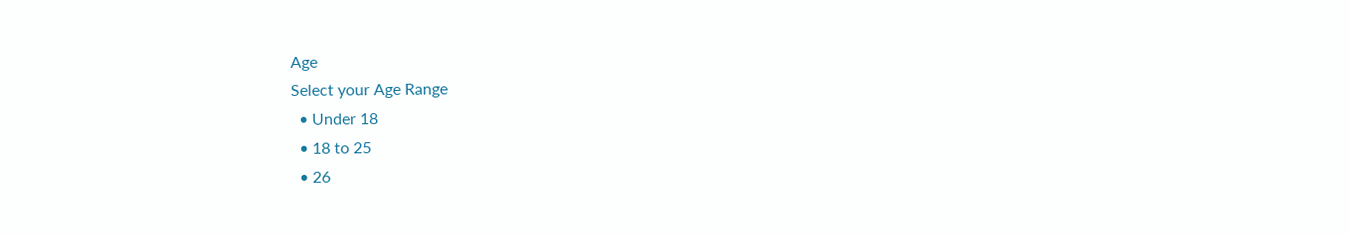Age
Select your Age Range
  • Under 18
  • 18 to 25
  • 26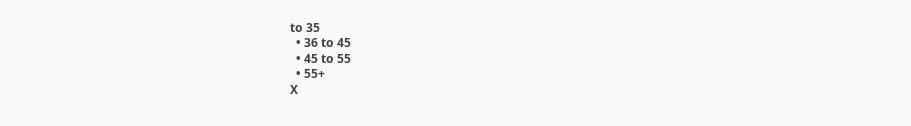to 35
  • 36 to 45
  • 45 to 55
  • 55+
X